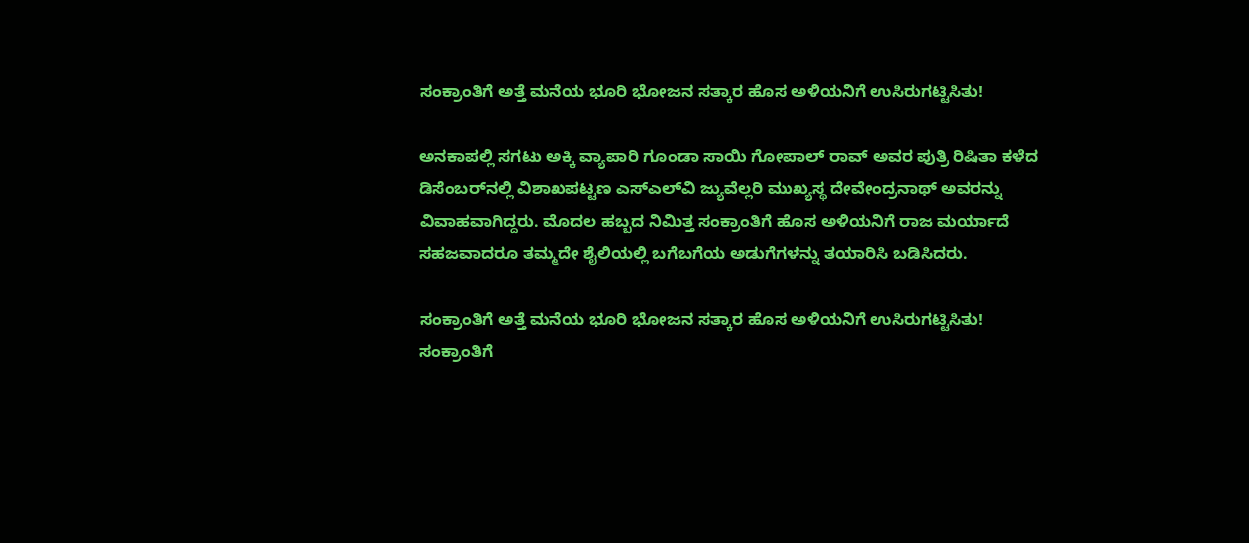ಸಂಕ್ರಾಂತಿಗೆ ಅತ್ತೆ ಮನೆಯ ಭೂರಿ ಭೋಜನ ಸತ್ಕಾರ ಹೊಸ ಅಳಿಯನಿಗೆ ಉಸಿರುಗಟ್ಟಿಸಿತು!

ಅನಕಾಪಲ್ಲಿ ಸಗಟು ಅಕ್ಕಿ ವ್ಯಾಪಾರಿ ಗೂಂಡಾ ಸಾಯಿ ಗೋಪಾಲ್ ರಾವ್ ಅವರ ಪುತ್ರಿ ರಿಷಿತಾ ಕಳೆದ ಡಿಸೆಂಬರ್‌ನಲ್ಲಿ ವಿಶಾಖಪಟ್ಟಣ ಎಸ್‌ಎಲ್‌ವಿ ಜ್ಯುವೆಲ್ಲರಿ ಮುಖ್ಯಸ್ಥ ದೇವೇಂದ್ರನಾಥ್ ಅವರನ್ನು ವಿವಾಹವಾಗಿದ್ದರು. ಮೊದಲ ಹಬ್ಬದ ನಿಮಿತ್ತ ಸಂಕ್ರಾಂತಿಗೆ ಹೊಸ ಅಳಿಯನಿಗೆ ರಾಜ ಮರ್ಯಾದೆ ಸಹಜವಾದರೂ ತಮ್ಮದೇ ಶೈಲಿಯಲ್ಲಿ ಬಗೆಬಗೆಯ ಅಡುಗೆಗಳನ್ನು ತಯಾರಿಸಿ ಬಡಿಸಿದರು.

ಸಂಕ್ರಾಂತಿಗೆ ಅತ್ತೆ ಮನೆಯ ಭೂರಿ ಭೋಜನ ಸತ್ಕಾರ ಹೊಸ ಅಳಿಯನಿಗೆ ಉಸಿರುಗಟ್ಟಿಸಿತು!
ಸಂಕ್ರಾಂತಿಗೆ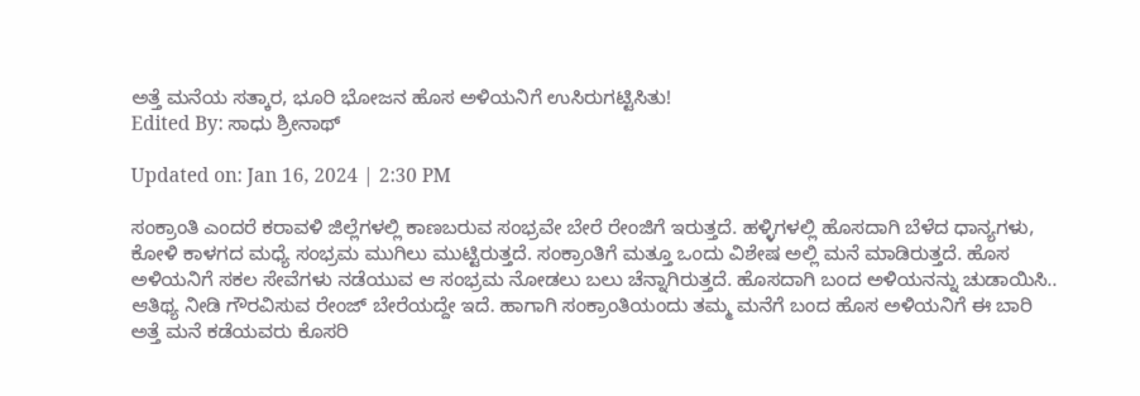ಅತ್ತೆ ಮನೆಯ ಸತ್ಕಾರ, ಭೂರಿ ಭೋಜನ ಹೊಸ ಅಳಿಯನಿಗೆ ಉಸಿರುಗಟ್ಟಿಸಿತು!
Edited By: ಸಾಧು ಶ್ರೀನಾಥ್

Updated on: Jan 16, 2024 | 2:30 PM

ಸಂಕ್ರಾಂತಿ ಎಂದರೆ ಕರಾವಳಿ ಜಿಲ್ಲೆಗಳಲ್ಲಿ ಕಾಣಬರುವ ಸಂಭ್ರವೇ ಬೇರೆ ರೇಂಜಿಗೆ ಇರುತ್ತದೆ. ಹಳ್ಳಿಗಳಲ್ಲಿ ಹೊಸದಾಗಿ ಬೆಳೆದ ಧಾನ್ಯಗಳು, ಕೋಳಿ ಕಾಳಗದ ಮಧ್ಯೆ ಸಂಭ್ರಮ ಮುಗಿಲು ಮುಟ್ಟಿರುತ್ತದೆ. ಸಂಕ್ರಾಂತಿಗೆ ಮತ್ತೂ ಒಂದು ವಿಶೇಷ ಅಲ್ಲಿ ಮನೆ ಮಾಡಿರುತ್ತದೆ. ಹೊಸ ಅಳಿಯನಿಗೆ ಸಕಲ ಸೇವೆಗಳು ನಡೆಯುವ ಆ ಸಂಭ್ರಮ ನೋಡಲು ಬಲು ಚೆನ್ನಾಗಿರುತ್ತದೆ. ಹೊಸದಾಗಿ ಬಂದ ಅಳಿಯನನ್ನು ಚುಡಾಯಿಸಿ.. ಆತಿಥ್ಯ ನೀಡಿ ಗೌರವಿಸುವ ರೇಂಜ್ ಬೇರೆಯದ್ದೇ ಇದೆ. ಹಾಗಾಗಿ ಸಂಕ್ರಾಂತಿಯಂದು ತಮ್ಮ ಮನೆಗೆ ಬಂದ ಹೊಸ ಅಳಿಯನಿಗೆ ಈ ಬಾರಿ ಅತ್ತೆ ಮನೆ ಕಡೆಯವರು ಕೊಸರಿ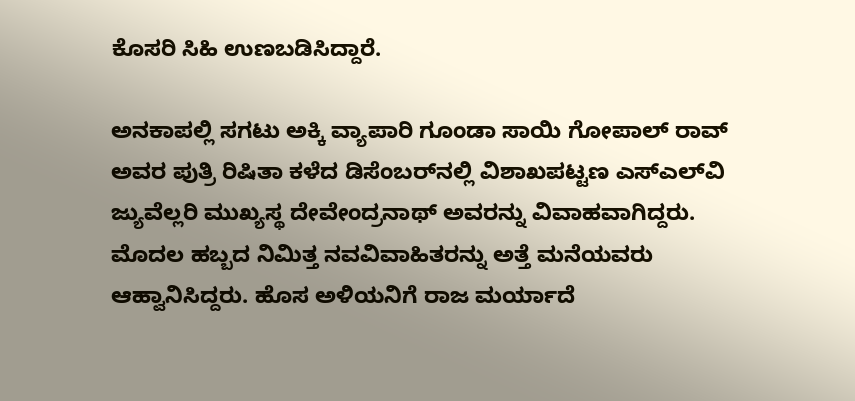ಕೊಸರಿ ಸಿಹಿ ಉಣಬಡಿಸಿದ್ದಾರೆ.

ಅನಕಾಪಲ್ಲಿ ಸಗಟು ಅಕ್ಕಿ ವ್ಯಾಪಾರಿ ಗೂಂಡಾ ಸಾಯಿ ಗೋಪಾಲ್ ರಾವ್ ಅವರ ಪುತ್ರಿ ರಿಷಿತಾ ಕಳೆದ ಡಿಸೆಂಬರ್‌ನಲ್ಲಿ ವಿಶಾಖಪಟ್ಟಣ ಎಸ್‌ಎಲ್‌ವಿ ಜ್ಯುವೆಲ್ಲರಿ ಮುಖ್ಯಸ್ಥ ದೇವೇಂದ್ರನಾಥ್ ಅವರನ್ನು ವಿವಾಹವಾಗಿದ್ದರು. ಮೊದಲ ಹಬ್ಬದ ನಿಮಿತ್ತ ನವವಿವಾಹಿತರನ್ನು ಅತ್ತೆ ಮನೆಯವರು ಆಹ್ವಾನಿಸಿದ್ದರು. ಹೊಸ ಅಳಿಯನಿಗೆ ರಾಜ ಮರ್ಯಾದೆ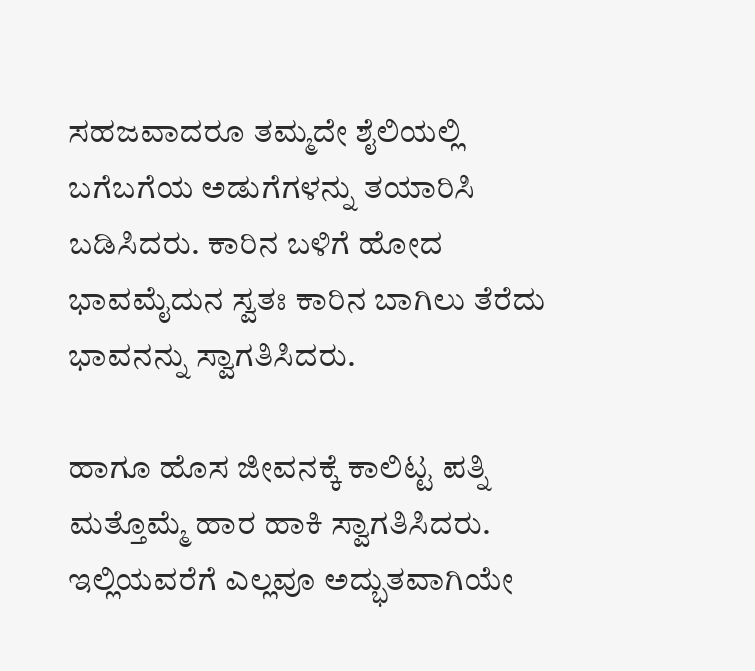ಸಹಜವಾದರೂ ತಮ್ಮದೇ ಶೈಲಿಯಲ್ಲಿ ಬಗೆಬಗೆಯ ಅಡುಗೆಗಳನ್ನು ತಯಾರಿಸಿ ಬಡಿಸಿದರು. ಕಾರಿನ ಬಳಿಗೆ ಹೋದ ಭಾವಮೈದುನ ಸ್ವತಃ ಕಾರಿನ ಬಾಗಿಲು ತೆರೆದು ಭಾವನನ್ನು ಸ್ವಾಗತಿಸಿದರು.

ಹಾಗೂ ಹೊಸ ಜೀವನಕ್ಕೆ ಕಾಲಿಟ್ಟ ಪತ್ನಿ ಮತ್ತೊಮ್ಮೆ ಹಾರ ಹಾಕಿ ಸ್ವಾಗತಿಸಿದರು. ಇಲ್ಲಿಯವರೆಗೆ ಎಲ್ಲವೂ ಅದ್ಭುತವಾಗಿಯೇ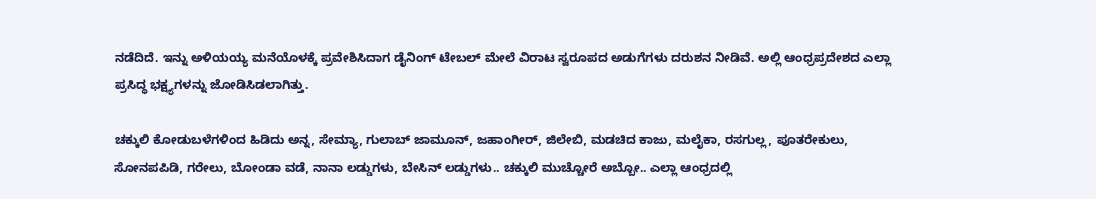ನಡೆದಿದೆ. ಇನ್ನು ಅಳಿಯಯ್ಯ ಮನೆಯೊಳಕ್ಕೆ ಪ್ರವೇಶಿಸಿದಾಗ ಡೈನಿಂಗ್ ಟೇಬಲ್ ಮೇಲೆ ವಿರಾಟ ಸ್ವರೂಪದ ಅಡುಗೆಗಳು ದರುಶನ ನೀಡಿವೆ. ಅಲ್ಲಿ ಆಂಧ್ರಪ್ರದೇಶದ ಎಲ್ಲಾ ಪ್ರಸಿದ್ಧ ಭಕ್ಷ್ಯಗಳನ್ನು ಜೋಡಿಸಿಡಲಾಗಿತ್ತು.

ಚಕ್ಕುಲಿ ಕೋಡುಬಳೆಗಳಿಂದ ಹಿಡಿದು ಅನ್ನ, ಸೇಮ್ಯಾ, ಗುಲಾಬ್ ಜಾಮೂನ್, ಜಹಾಂಗೀರ್, ಜಿಲೇಬಿ, ಮಡಚಿದ ಕಾಜು, ಮಲೈಕಾ, ರಸಗುಲ್ಲ, ಪೂತರೇಕುಲು, ಸೋನಪಪಿಡಿ, ಗರೇಲು, ಬೋಂಡಾ ವಡೆ, ನಾನಾ ಲಡ್ಡುಗಳು, ಬೇಸಿನ್ ಲಡ್ಡುಗಳು.. ಚಕ್ಕುಲಿ ಮುಚ್ಚೋರೆ ಅಬ್ಬೋ.. ಎಲ್ಲಾ ಆಂಧ್ರದಲ್ಲಿ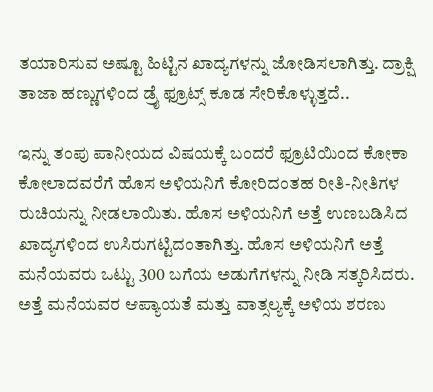ತಯಾರಿಸುವ ಅಷ್ಟೂ ಹಿಟ್ಟಿನ ಖಾದ್ಯಗಳನ್ನು ಜೋಡಿಸಲಾಗಿತ್ತು. ದ್ರಾಕ್ಷಿ ತಾಜಾ ಹಣ್ಣುಗಳಿಂದ ಡ್ರೈ ಫ್ರೂಟ್ಸ್ ಕೂಡ ಸೇರಿಕೊಳ್ಳುತ್ತದೆ..

ಇನ್ನು ತಂಪು ಪಾನೀಯದ ವಿಷಯಕ್ಕೆ ಬಂದರೆ ಫ್ರೂಟಿಯಿಂದ ಕೋಕಾ ಕೋಲಾದವರೆಗೆ ಹೊಸ ಅಳಿಯನಿಗೆ ಕೋರಿದಂತಹ ರೀತಿ-ನೀತಿಗಳ ರುಚಿಯನ್ನು ನೀಡಲಾಯಿತು. ಹೊಸ ಅಳಿಯನಿಗೆ ಅತ್ತೆ ಉಣಬಡಿಸಿದ ಖಾದ್ಯಗಳಿಂದ ಉಸಿರುಗಟ್ಟಿದಂತಾಗಿತ್ತು. ಹೊಸ ಅಳಿಯನಿಗೆ ಅತ್ತೆ ಮನೆಯವರು ಒಟ್ಟು 300 ಬಗೆಯ ಅಡುಗೆಗಳನ್ನು ನೀಡಿ ಸತ್ಕರಿಸಿದರು. ಅತ್ತೆ ಮನೆಯವರ ಆಪ್ಯಾಯತೆ ಮತ್ತು ವಾತ್ಸಲ್ಯಕ್ಕೆ ಅಳಿಯ ಶರಣು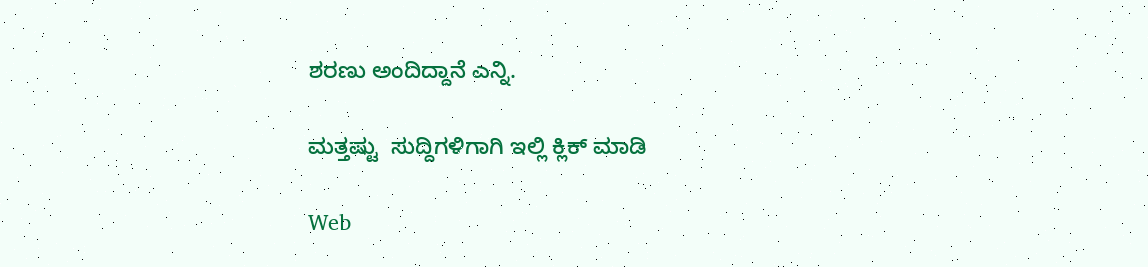ಶರಣು ಅಂದಿದ್ದಾನೆ ಎನ್ನಿ.

ಮತ್ತಷ್ಟು  ಸುದ್ದಿಗಳಿಗಾಗಿ ಇಲ್ಲಿ ಕ್ಲಿಕ್ ಮಾಡಿ

Web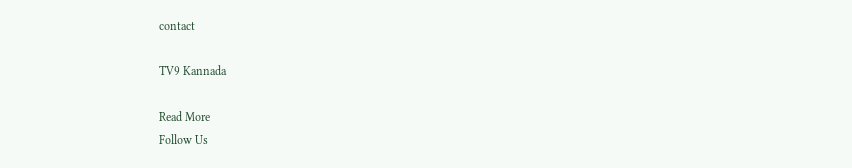contact

TV9 Kannada

Read More
Follow Us